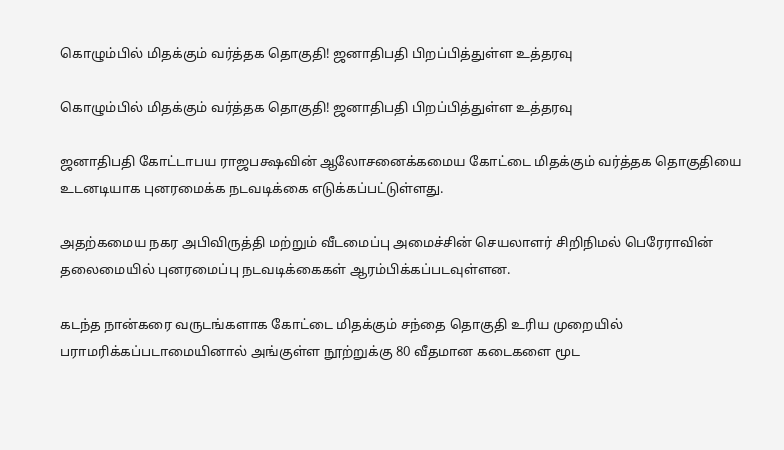கொழும்பில் மிதக்கும் வர்த்தக தொகுதி! ஜனாதிபதி பிறப்பித்துள்ள உத்தரவு

கொழும்பில் மிதக்கும் வர்த்தக தொகுதி! ஜனாதிபதி பிறப்பித்துள்ள உத்தரவு

ஜனாதிபதி கோட்டாபய ராஜபக்ஷவின் ஆலோசனைக்கமைய கோட்டை மிதக்கும் வர்த்தக தொகுதியை உடனடியாக புனரமைக்க நடவடிக்கை எடுக்கப்பட்டுள்ளது.

அதற்கமைய நகர அபிவிருத்தி மற்றும் வீடமைப்பு அமைச்சின் செயலாளர் சிறிநிமல் பெரேராவின் தலைமையில் புனரமைப்பு நடவடிக்கைகள் ஆரம்பிக்கப்படவுள்ளன.

கடந்த நான்கரை வருடங்களாக கோட்டை மிதக்கும் சந்தை தொகுதி உரிய முறையில் பராமரிக்கப்படாமையினால் அங்குள்ள நூற்றுக்கு 80 வீதமான கடைகளை மூட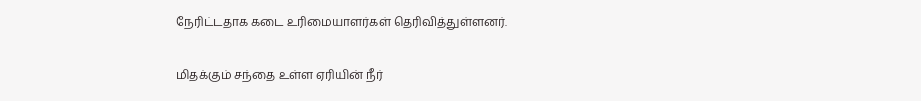நேரிட்டதாக கடை உரிமையாளர்கள் தெரிவித்துள்ளனர்.

மிதக்கும் சந்தை உள்ள ஏரியின் நீர்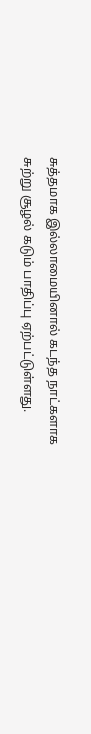சுத்தமாக இல்லாமையினால் கடந்த நாட்களாக சுற்று சூழல் கடும் பாதிப்பு ஏற்பட்டுள்ளது.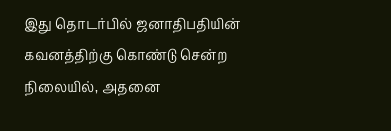இது தொடர்பில் ஜனாதிபதியின் கவனத்திற்கு கொண்டு சென்ற நிலையில், அதனை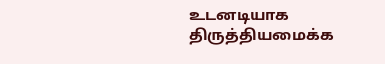உடனடியாக திருத்தியமைக்க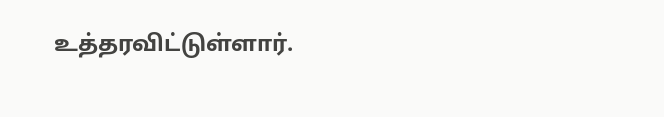உத்தரவிட்டுள்ளார்.